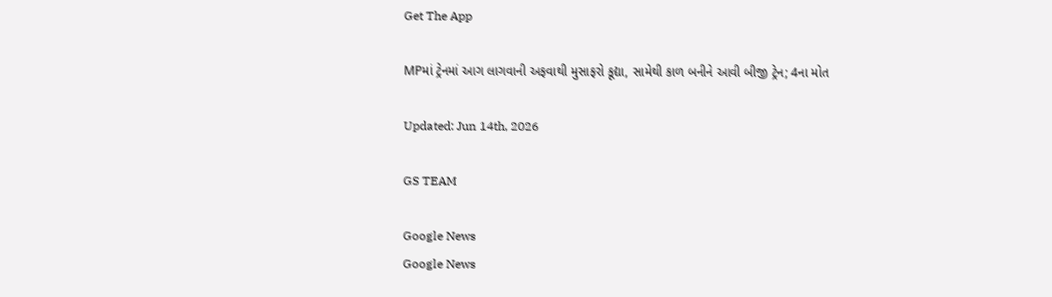Get The App

MPમાં ટ્રેનમાં આગ લાગવાની અફવાથી મુસાફરો કૂદ્યા, સામેથી કાળ બનીને આવી બીજી ટ્રેન; 4ના મોત

Updated: Jun 14th, 2026

GS TEAM

Google News
Google News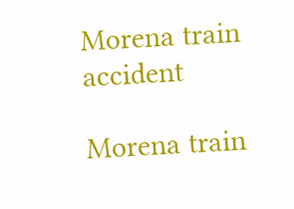Morena train accident

Morena train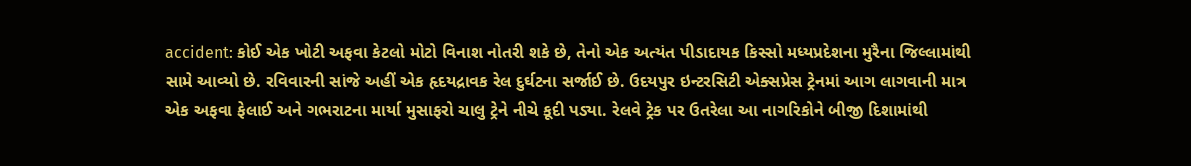accident: કોઈ એક ખોટી અફવા કેટલો મોટો વિનાશ નોતરી શકે છે, તેનો એક અત્યંત પીડાદાયક કિસ્સો મધ્યપ્રદેશના મુરૈના જિલ્લામાંથી સામે આવ્યો છે. રવિવારની સાંજે અહીં એક હૃદયદ્રાવક રેલ દુર્ઘટના સર્જાઈ છે. ઉદયપુર ઇન્ટરસિટી એક્સપ્રેસ ટ્રેનમાં આગ લાગવાની માત્ર એક અફવા ફેલાઈ અને ગભરાટના માર્યા મુસાફરો ચાલુ ટ્રેને નીચે કૂદી પડ્યા. રેલવે ટ્રેક પર ઉતરેલા આ નાગરિકોને બીજી દિશામાંથી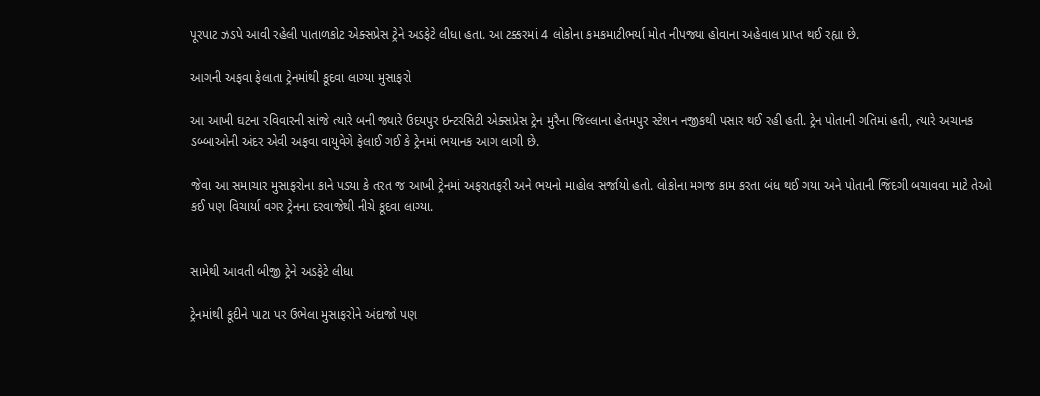પૂરપાટ ઝડપે આવી રહેલી પાતાળકોટ એક્સપ્રેસ ટ્રેને અડફેટે લીધા હતા. આ ટક્કરમાં 4 લોકોના કમકમાટીભર્યા મોત નીપજ્યા હોવાના અહેવાલ પ્રાપ્ત થઈ રહ્યા છે.

આગની અફવા ફેલાતા ટ્રેનમાંથી કૂદવા લાગ્યા મુસાફરો

આ આખી ઘટના રવિવારની સાંજે ત્યારે બની જ્યારે ઉદયપુર ઇન્ટરસિટી એક્સપ્રેસ ટ્રેન મુરૈના જિલ્લાના હેતમપુર સ્ટેશન નજીકથી પસાર થઈ રહી હતી. ટ્રેન પોતાની ગતિમાં હતી, ત્યારે અચાનક ડબ્બાઓની અંદર એવી અફવા વાયુવેગે ફેલાઈ ગઈ કે ટ્રેનમાં ભયાનક આગ લાગી છે.

જેવા આ સમાચાર મુસાફરોના કાને પડ્યા કે તરત જ આખી ટ્રેનમાં અફરાતફરી અને ભયનો માહોલ સર્જાયો હતો. લોકોના મગજ કામ કરતા બંધ થઈ ગયા અને પોતાની જિંદગી બચાવવા માટે તેઓ કઈ પણ વિચાર્યા વગર ટ્રેનના દરવાજેથી નીચે કૂદવા લાગ્યા.


સામેથી આવતી બીજી ટ્રેને અડફેટે લીધા

ટ્રેનમાંથી કૂદીને પાટા પર ઉભેલા મુસાફરોને અંદાજો પણ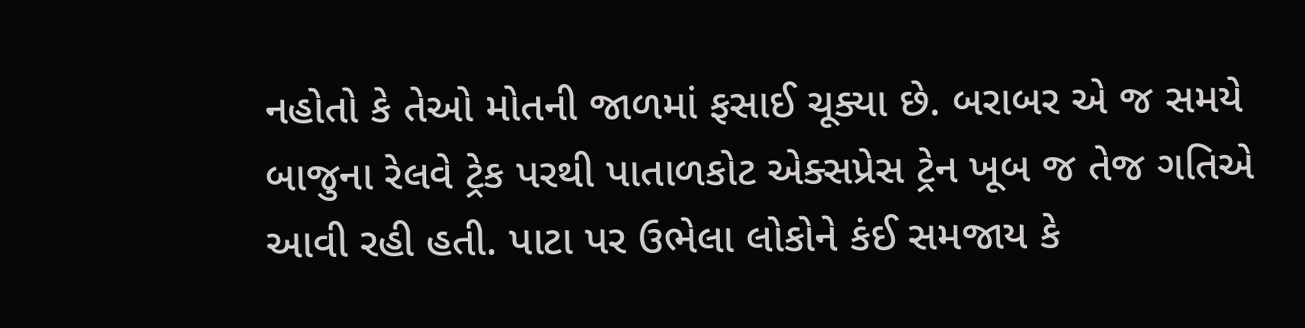નહોતો કે તેઓ મોતની જાળમાં ફસાઈ ચૂક્યા છે. બરાબર એ જ સમયે બાજુના રેલવે ટ્રેક પરથી પાતાળકોટ એક્સપ્રેસ ટ્રેન ખૂબ જ તેજ ગતિએ આવી રહી હતી. પાટા પર ઉભેલા લોકોને કંઈ સમજાય કે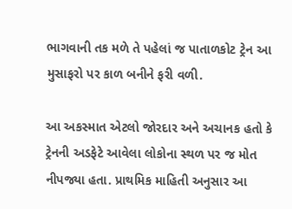ભાગવાની તક મળે તે પહેલાં જ પાતાળકોટ ટ્રેન આ મુસાફરો પર કાળ બનીને ફરી વળી.

આ અકસ્માત એટલો જોરદાર અને અચાનક હતો કે ટ્રેનની અડફેટે આવેલા લોકોના સ્થળ પર જ મોત નીપજ્યા હતા. પ્રાથમિક માહિતી અનુસાર આ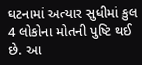ઘટનામાં અત્યાર સુધીમાં કુલ 4 લોકોના મોતની પુષ્ટિ થઈ છે. આ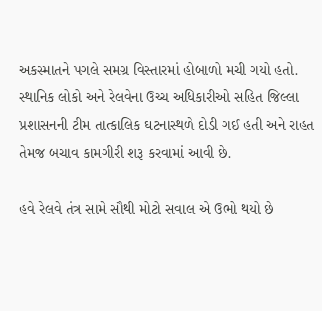અકસ્માતને પગલે સમગ્ર વિસ્તારમાં હોબાળો મચી ગયો હતો. સ્થાનિક લોકો અને રેલવેના ઉચ્ચ અધિકારીઓ સહિત જિલ્લા પ્રશાસનની ટીમ તાત્કાલિક ઘટનાસ્થળે દોડી ગઈ હતી અને રાહત તેમજ બચાવ કામગીરી શરૂ કરવામાં આવી છે.

હવે રેલવે તંત્ર સામે સૌથી મોટો સવાલ એ ઉભો થયો છે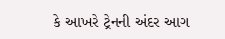કે આખરે ટ્રેનની અંદર આગ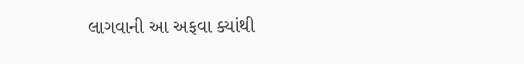લાગવાની આ અફવા ક્યાંથી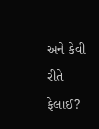અને કેવી રીતે ફેલાઈ?